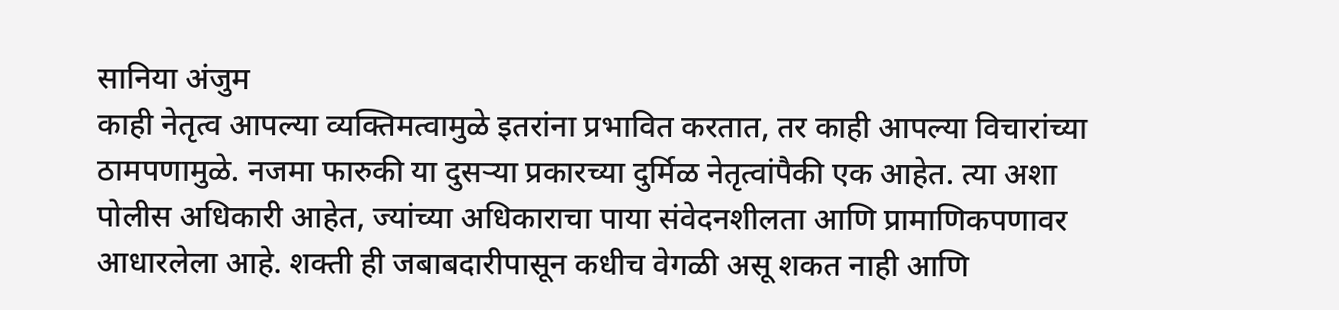सानिया अंजुम
काही नेतृत्व आपल्या व्यक्तिमत्वामुळे इतरांना प्रभावित करतात, तर काही आपल्या विचारांच्या ठामपणामुळे. नजमा फारुकी या दुसऱ्या प्रकारच्या दुर्मिळ नेतृत्वांपैकी एक आहेत. त्या अशा पोलीस अधिकारी आहेत, ज्यांच्या अधिकाराचा पाया संवेदनशीलता आणि प्रामाणिकपणावर आधारलेला आहे. शक्ती ही जबाबदारीपासून कधीच वेगळी असू शकत नाही आणि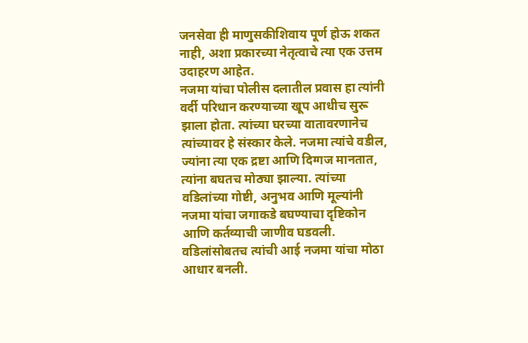जनसेवा ही माणुसकीशिवाय पूर्ण होऊ शकत नाही, अशा प्रकारच्या नेतृत्वाचे त्या एक उत्तम उदाहरण आहेत.
नजमा यांचा पोलीस दलातील प्रवास हा त्यांनी वर्दी परिधान करण्याच्या खूप आधीच सुरू झाला होता. त्यांच्या घरच्या वातावरणानेच त्यांच्यावर हे संस्कार केले. नजमा त्यांचे वडील, ज्यांना त्या एक द्रष्टा आणि दिग्गज मानतात, त्यांना बघतच मोठ्या झाल्या. त्यांच्या वडिलांच्या गोष्टी, अनुभव आणि मूल्यांनी नजमा यांचा जगाकडे बघण्याचा दृष्टिकोन आणि कर्तव्याची जाणीव घडवली. वडिलांसोबतच त्यांची आई नजमा यांचा मोठा आधार बनली.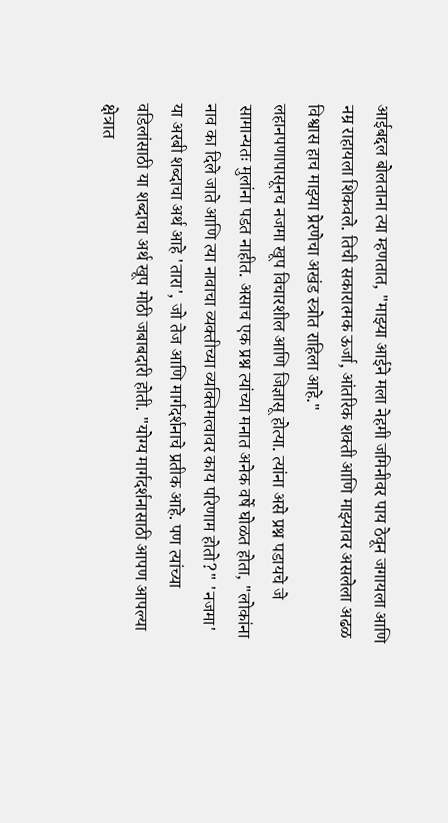आईबद्दल बोलताना त्या म्हणतात, "माझ्या आईने मला नेहमी जमिनीवर पाय ठेवून जगायला आणि नम्र राहायला शिकवले. तिची सकारात्मक ऊर्जा, आंतरिक शक्ती आणि माझ्यावर असलेला अढळ विश्वास हाच माझ्या प्रेरणेचा अखंड स्त्रोत राहिला आहे."
लहानपणापासूनच नजमा खूप विचारशील आणि जिज्ञासू होत्या. त्यांना असे प्रश्न पडायचे जे सामान्यतः मुलांना पडत नाहीत. असाच एक प्रश्न त्यांच्या मनात अनेक वर्षे घोळत होता, "लोकांना नाव का दिले जाते आणि त्या नावाचा व्यक्तीच्या व्यक्तिमत्वावर काय परिणाम होतो?" 'नजमा' या अरबी शब्दाचा अर्थ आहे 'तारा', जो तेज आणि मार्गदर्शनाचे प्रतीक आहे. पण त्यांच्या वडिलांसाठी या शब्दाचा अर्थ खूप मोठी जबाबदारी होती. "योग्य मार्गदर्शनासाठी आपण आपल्या क्षेत्रात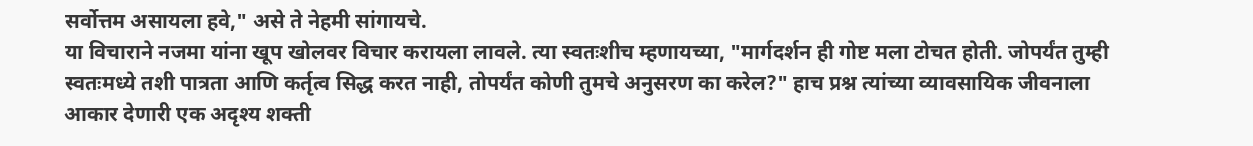सर्वोत्तम असायला हवे," असे ते नेहमी सांगायचे.
या विचाराने नजमा यांना खूप खोलवर विचार करायला लावले. त्या स्वतःशीच म्हणायच्या, "मार्गदर्शन ही गोष्ट मला टोचत होती. जोपर्यंत तुम्ही स्वतःमध्ये तशी पात्रता आणि कर्तृत्व सिद्ध करत नाही, तोपर्यंत कोणी तुमचे अनुसरण का करेल?" हाच प्रश्न त्यांच्या व्यावसायिक जीवनाला आकार देणारी एक अदृश्य शक्ती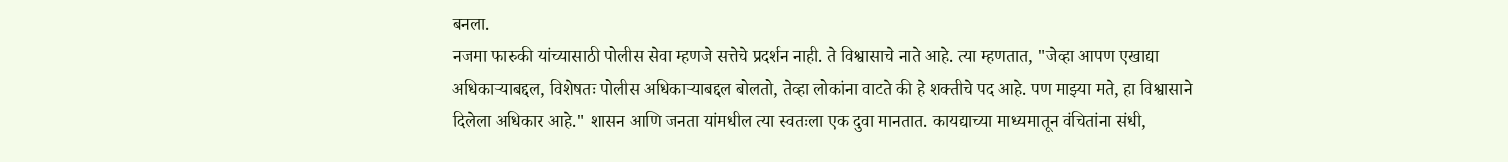बनला.
नजमा फारुकी यांच्यासाठी पोलीस सेवा म्हणजे सत्तेचे प्रदर्शन नाही. ते विश्वासाचे नाते आहे. त्या म्हणतात, "जेव्हा आपण एखाद्या अधिकाऱ्याबद्दल, विशेषतः पोलीस अधिकाऱ्याबद्दल बोलतो, तेव्हा लोकांना वाटते की हे शक्तीचे पद आहे. पण माझ्या मते, हा विश्वासाने दिलेला अधिकार आहे." शासन आणि जनता यांमधील त्या स्वतःला एक दुवा मानतात. कायद्याच्या माध्यमातून वंचितांना संधी,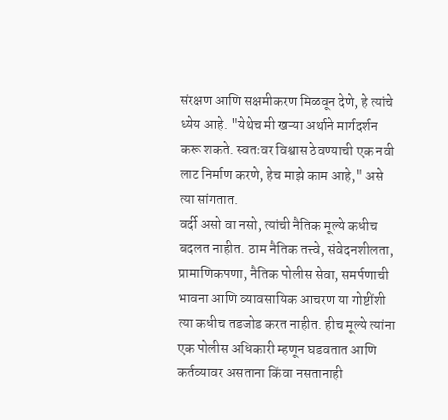संरक्षण आणि सक्षमीकरण मिळवून देणे, हे त्यांचे ध्येय आहे. "येथेच मी खऱ्या अर्थाने मार्गदर्शन करू शकते. स्वतःवर विश्वास ठेवण्याची एक नवी लाट निर्माण करणे, हेच माझे काम आहे," असे त्या सांगतात.
वर्दी असो वा नसो, त्यांची नैतिक मूल्ये कधीच बदलत नाहीत. ठाम नैतिक तत्त्वे, संवेदनशीलता, प्रामाणिकपणा, नैतिक पोलीस सेवा, समर्पणाची भावना आणि व्यावसायिक आचरण या गोष्टींशी त्या कधीच तडजोड करत नाहीत. हीच मूल्ये त्यांना एक पोलीस अधिकारी म्हणून घडवतात आणि कर्तव्यावर असताना किंवा नसतानाही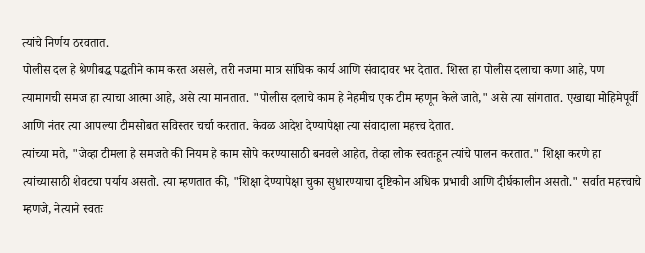त्यांचे निर्णय ठरवतात.
पोलीस दल हे श्रेणीबद्ध पद्धतीने काम करत असले, तरी नजमा मात्र सांघिक कार्य आणि संवादावर भर देतात. शिस्त हा पोलीस दलाचा कणा आहे, पण त्यामागची समज हा त्याचा आत्मा आहे, असे त्या मानतात. "पोलीस दलाचे काम हे नेहमीच एक टीम म्हणून केले जाते," असे त्या सांगतात. एखाद्या मोहिमेपूर्वी आणि नंतर त्या आपल्या टीमसोबत सविस्तर चर्चा करतात. केवळ आदेश देण्यापेक्षा त्या संवादाला महत्त्व देतात.
त्यांच्या मते, "जेव्हा टीमला हे समजते की नियम हे काम सोपे करण्यासाठी बनवले आहेत, तेव्हा लोक स्वतःहून त्यांचे पालन करतात." शिक्षा करणे हा त्यांच्यासाठी शेवटचा पर्याय असतो. त्या म्हणतात की, "शिक्षा देण्यापेक्षा चुका सुधारण्याचा दृष्टिकोन अधिक प्रभावी आणि दीर्घकालीन असतो." सर्वात महत्त्वाचे म्हणजे, नेत्याने स्वतः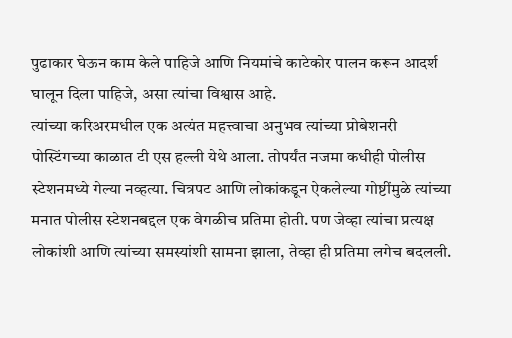पुढाकार घेऊन काम केले पाहिजे आणि नियमांचे काटेकोर पालन करून आदर्श घालून दिला पाहिजे, असा त्यांचा विश्वास आहे.
त्यांच्या करिअरमधील एक अत्यंत महत्त्वाचा अनुभव त्यांच्या प्रोबेशनरी पोस्टिंगच्या काळात टी एस हल्ली येथे आला. तोपर्यंत नजमा कधीही पोलीस स्टेशनमध्ये गेल्या नव्हत्या. चित्रपट आणि लोकांकडून ऐकलेल्या गोष्टींमुळे त्यांच्या मनात पोलीस स्टेशनबद्दल एक वेगळीच प्रतिमा होती. पण जेव्हा त्यांचा प्रत्यक्ष लोकांशी आणि त्यांच्या समस्यांशी सामना झाला, तेव्हा ही प्रतिमा लगेच बदलली.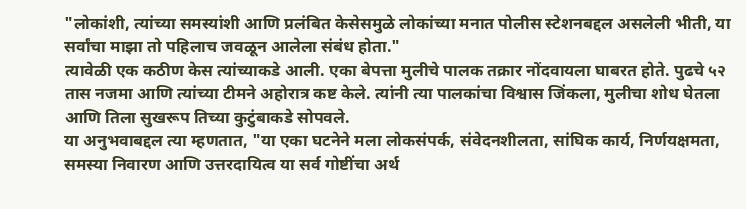"लोकांशी, त्यांच्या समस्यांशी आणि प्रलंबित केसेसमुळे लोकांच्या मनात पोलीस स्टेशनबद्दल असलेली भीती, या सर्वांचा माझा तो पहिलाच जवळून आलेला संबंध होता."
त्यावेळी एक कठीण केस त्यांच्याकडे आली. एका बेपत्ता मुलीचे पालक तक्रार नोंदवायला घाबरत होते. पुढचे ५२ तास नजमा आणि त्यांच्या टीमने अहोरात्र कष्ट केले. त्यांनी त्या पालकांचा विश्वास जिंकला, मुलीचा शोध घेतला आणि तिला सुखरूप तिच्या कुटुंबाकडे सोपवले.
या अनुभवाबद्दल त्या म्हणतात, "या एका घटनेने मला लोकसंपर्क, संवेदनशीलता, सांघिक कार्य, निर्णयक्षमता, समस्या निवारण आणि उत्तरदायित्व या सर्व गोष्टींचा अर्थ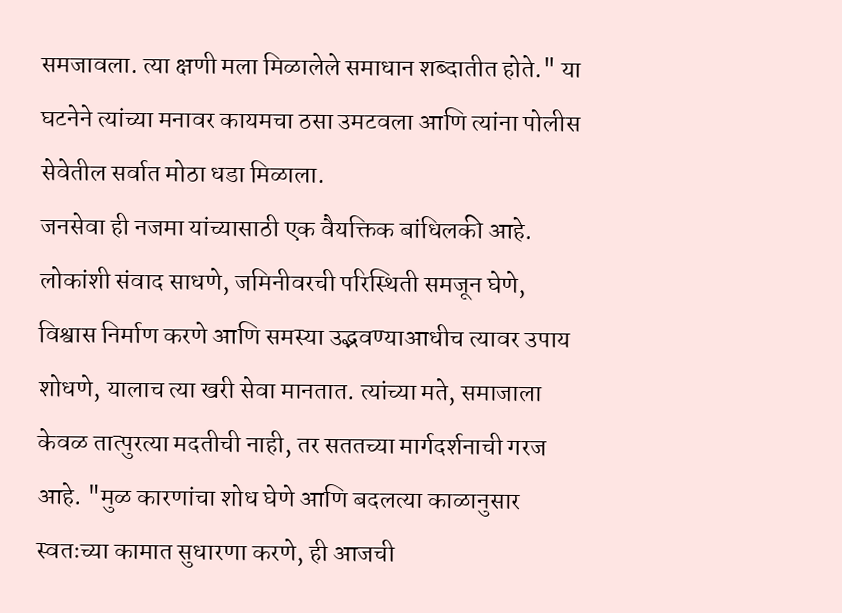समजावला. त्या क्षणी मला मिळालेले समाधान शब्दातीत होते." या घटनेने त्यांच्या मनावर कायमचा ठसा उमटवला आणि त्यांना पोलीस सेवेतील सर्वात मोठा धडा मिळाला.
जनसेवा ही नजमा यांच्यासाठी एक वैयक्तिक बांधिलकी आहे. लोकांशी संवाद साधणे, जमिनीवरची परिस्थिती समजून घेणे, विश्वास निर्माण करणे आणि समस्या उद्भवण्याआधीच त्यावर उपाय शोधणे, यालाच त्या खरी सेवा मानतात. त्यांच्या मते, समाजाला केवळ तात्पुरत्या मदतीची नाही, तर सततच्या मार्गदर्शनाची गरज आहे. "मुळ कारणांचा शोध घेणे आणि बदलत्या काळानुसार स्वतःच्या कामात सुधारणा करणे, ही आजची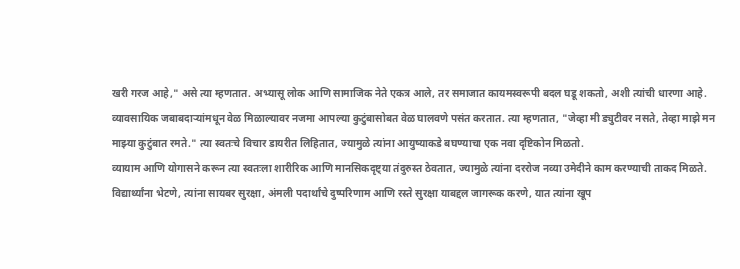खरी गरज आहे," असे त्या म्हणतात. अभ्यासू लोक आणि सामाजिक नेते एकत्र आले, तर समाजात कायमस्वरूपी बदल घडू शकतो, अशी त्यांची धारणा आहे.
व्यावसायिक जबाबदाऱ्यांमधून वेळ मिळाल्यावर नजमा आपल्या कुटुंबासोबत वेळ घालवणे पसंत करतात. त्या म्हणतात, "जेव्हा मी ड्युटीवर नसते, तेव्हा माझे मन माझ्या कुटुंबात रमते." त्या स्वतःचे विचार डायरीत लिहितात, ज्यामुळे त्यांना आयुष्याकडे बघण्याचा एक नवा दृष्टिकोन मिळतो.
व्यायाम आणि योगासने करून त्या स्वतःला शारीरिक आणि मानसिकदृष्ट्या तंदुरुस्त ठेवतात, ज्यामुळे त्यांना दररोज नव्या उमेदीने काम करण्याची ताकद मिळते. विद्यार्थ्यांना भेटणे, त्यांना सायबर सुरक्षा, अंमली पदार्थांचे दुष्परिणाम आणि रस्ते सुरक्षा याबद्दल जागरूक करणे, यात त्यांना खूप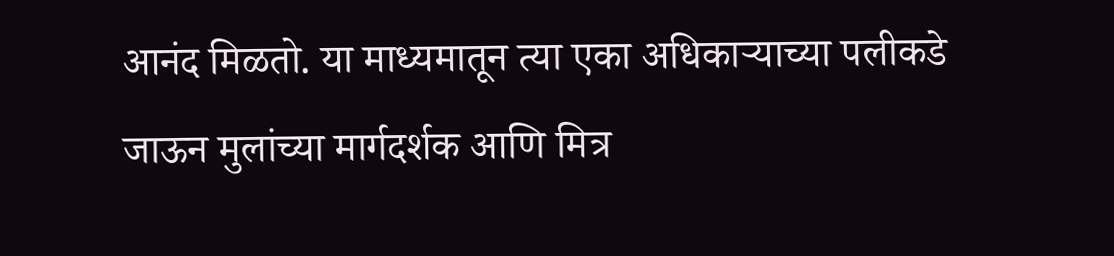आनंद मिळतो. या माध्यमातून त्या एका अधिकाऱ्याच्या पलीकडे जाऊन मुलांच्या मार्गदर्शक आणि मित्र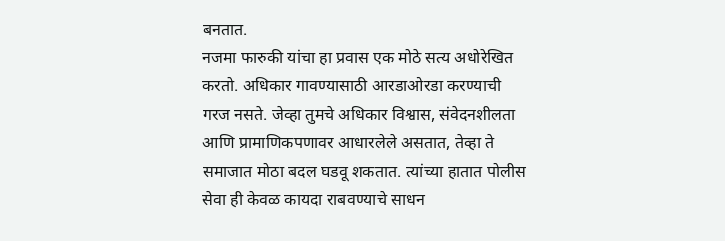बनतात.
नजमा फारुकी यांचा हा प्रवास एक मोठे सत्य अधोरेखित करतो. अधिकार गावण्यासाठी आरडाओरडा करण्याची गरज नसते. जेव्हा तुमचे अधिकार विश्वास, संवेदनशीलता आणि प्रामाणिकपणावर आधारलेले असतात, तेव्हा ते समाजात मोठा बदल घडवू शकतात. त्यांच्या हातात पोलीस सेवा ही केवळ कायदा राबवण्याचे साधन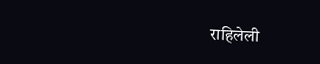राहिलेली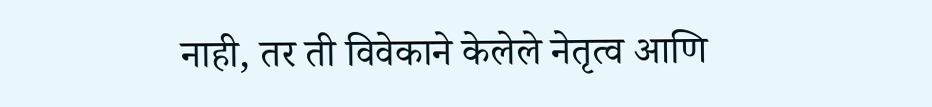नाही, तर ती विवेकाने केलेले नेतृत्व आणि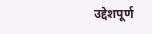उद्देशपूर्ण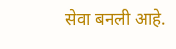सेवा बनली आहे.